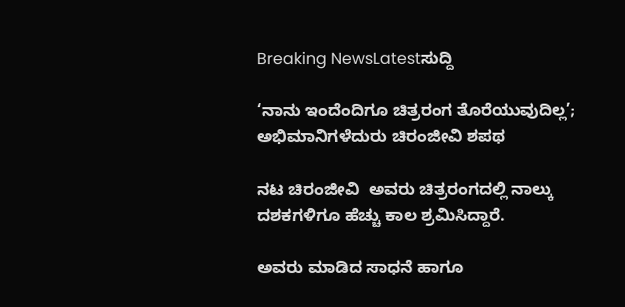Breaking NewsLatestಸುದ್ದಿ

‘ನಾನು ಇಂದೆಂದಿಗೂ ಚಿತ್ರರಂಗ ತೊರೆಯುವುದಿಲ್ಲ’; ಅಭಿಮಾನಿಗಳೆದುರು ಚಿರಂಜೀವಿ ಶಪಥ

ನಟ ಚಿರಂಜೀವಿ  ಅವರು ಚಿತ್ರರಂಗದಲ್ಲಿ ನಾಲ್ಕು ದಶಕಗಳಿಗೂ ಹೆಚ್ಚು ಕಾಲ ಶ್ರಮಿಸಿದ್ದಾರೆ.

ಅವರು ಮಾಡಿದ ಸಾಧನೆ ಹಾಗೂ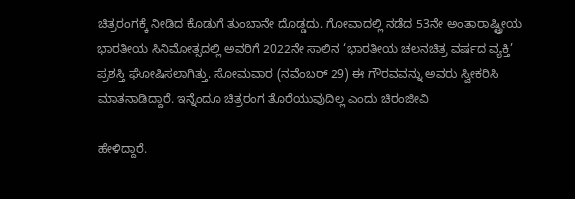ಚಿತ್ರರಂಗಕ್ಕೆ ನೀಡಿದ ಕೊಡುಗೆ ತುಂಬಾನೇ ದೊಡ್ಡದು. ಗೋವಾದಲ್ಲಿ ನಡೆದ 53ನೇ ಅಂತಾರಾಷ್ಟ್ರೀಯ ಭಾರತೀಯ ಸಿನಿಮೋತ್ಸದಲ್ಲಿ ಅವರಿಗೆ 2022ನೇ ಸಾಲಿನ ‘ಭಾರತೀಯ ಚಲನಚಿತ್ರ ವರ್ಷದ ವ್ಯಕ್ತಿ’ ಪ್ರಶಸ್ತಿ ಘೋಷಿಸಲಾಗಿತ್ತು. ಸೋಮವಾರ (ನವೆಂಬರ್ 29) ಈ ಗೌರವವನ್ನು ಅವರು ಸ್ವೀಕರಿಸಿ ಮಾತನಾಡಿದ್ದಾರೆ. ಇನ್ನೆಂದೂ ಚಿತ್ರರಂಗ ತೊರೆಯುವುದಿಲ್ಲ ಎಂದು ಚಿರಂಜೀವಿ

ಹೇಳಿದ್ದಾರೆ.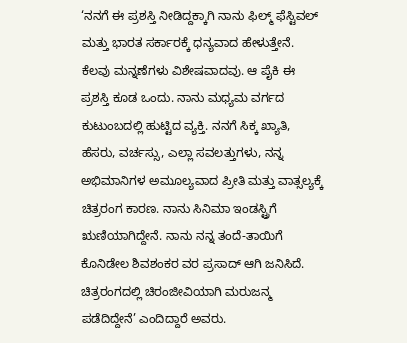‘ನನಗೆ ಈ ಪ್ರಶಸ್ತಿ ನೀಡಿದ್ದಕ್ಕಾಗಿ ನಾನು ಫಿಲ್ಮ್ ಫೆಸ್ಟಿವಲ್ ಮತ್ತು ಭಾರತ ಸರ್ಕಾರಕ್ಕೆ ಧನ್ಯವಾದ ಹೇಳುತ್ತೇನೆ. ಕೆಲವು ಮನ್ನಣೆಗಳು ವಿಶೇಷವಾದವು. ಆ ಪೈಕಿ ಈ ಪ್ರಶಸ್ತಿ ಕೂಡ ಒಂದು. ನಾನು ಮಧ್ಯಮ ವರ್ಗದ ಕುಟುಂಬದಲ್ಲಿ ಹುಟ್ಟಿದ ವ್ಯಕ್ತಿ. ನನಗೆ ಸಿಕ್ಕ ಖ್ಯಾತಿ, ಹೆಸರು, ವರ್ಚಸ್ಸು, ಎಲ್ಲಾ ಸವಲತ್ತುಗಳು, ನನ್ನ ಅಭಿಮಾನಿಗಳ ಅಮೂಲ್ಯವಾದ ಪ್ರೀತಿ ಮತ್ತು ವಾತ್ಸಲ್ಯಕ್ಕೆ ಚಿತ್ರರಂಗ ಕಾರಣ. ನಾನು ಸಿನಿಮಾ ಇಂಡಸ್ಟ್ರಿಗೆ ಋಣಿಯಾಗಿದ್ದೇನೆ. ನಾನು ನನ್ನ ತಂದೆ-ತಾಯಿಗೆ ಕೊನಿಡೇಲ ಶಿವಶಂಕರ ವರ ಪ್ರಸಾದ್ ಆಗಿ ಜನಿಸಿದೆ. ಚಿತ್ರರಂಗದಲ್ಲಿ ಚಿರಂಜೀವಿಯಾಗಿ ಮರುಜನ್ಮ ಪಡೆದಿದ್ದೇನೆ’ ಎಂದಿದ್ದಾರೆ ಅವರು.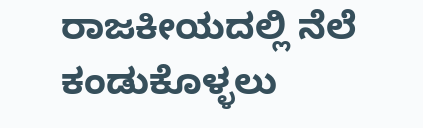ರಾಜಕೀಯದಲ್ಲಿ ನೆಲೆ ಕಂಡುಕೊಳ್ಳಲು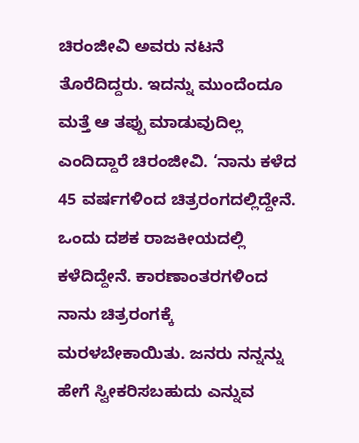ಚಿರಂಜೀವಿ ಅವರು ನಟನೆ ತೊರೆದಿದ್ದರು. ಇದನ್ನು ಮುಂದೆಂದೂ ಮತ್ತೆ ಆ ತಪ್ಪು ಮಾಡುವುದಿಲ್ಲ ಎಂದಿದ್ದಾರೆ ಚಿರಂಜೀವಿ. ‘ನಾನು ಕಳೆದ 45 ವರ್ಷಗಳಿಂದ ಚಿತ್ರರಂಗದಲ್ಲಿದ್ದೇನೆ. ಒಂದು ದಶಕ ರಾಜಕೀಯದಲ್ಲಿ ಕಳೆದಿದ್ದೇನೆ. ಕಾರಣಾಂತರಗಳಿಂದ ನಾನು ಚಿತ್ರರಂಗಕ್ಕೆ ಮರಳಬೇಕಾಯಿತು. ಜನರು ನನ್ನನ್ನು ಹೇಗೆ ಸ್ವೀಕರಿಸಬಹುದು ಎನ್ನುವ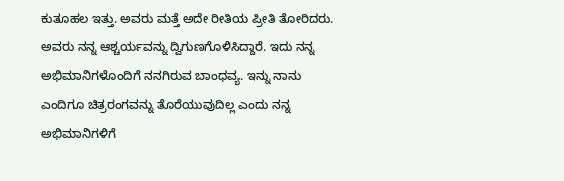ಕುತೂಹಲ ಇತ್ತು. ಅವರು ಮತ್ತೆ ಅದೇ ರೀತಿಯ ಪ್ರೀತಿ ತೋರಿದರು. ಅವರು ನನ್ನ ಆಶ್ಚರ್ಯವನ್ನು ದ್ವಿಗುಣಗೊಳಿಸಿದ್ದಾರೆ. ಇದು ನನ್ನ ಅಭಿಮಾನಿಗಳೊಂದಿಗೆ ನನಗಿರುವ ಬಾಂಧವ್ಯ. ಇನ್ನು ನಾನು ಎಂದಿಗೂ ಚಿತ್ರರಂಗವನ್ನು ತೊರೆಯುವುದಿಲ್ಲ ಎಂದು ನನ್ನ ಅಭಿಮಾನಿಗಳಿಗೆ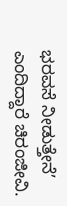ಭರವಸೆ ನೀಡುತ್ತೇನೆ’ ಎಂದಿದ್ದಾರೆ ಚಿರಂಜೀವಿ.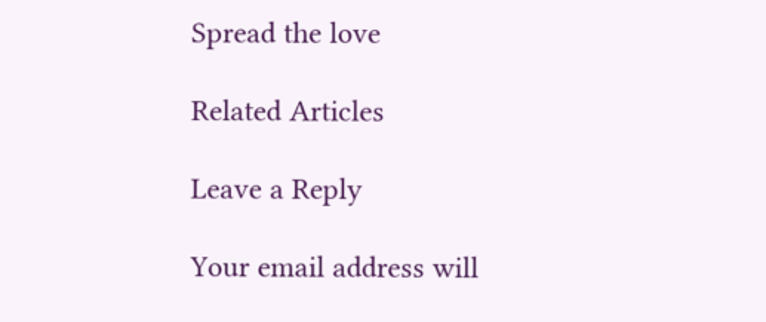Spread the love

Related Articles

Leave a Reply

Your email address will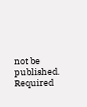not be published. Required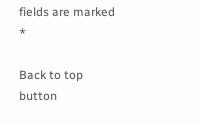fields are marked *

Back to top button